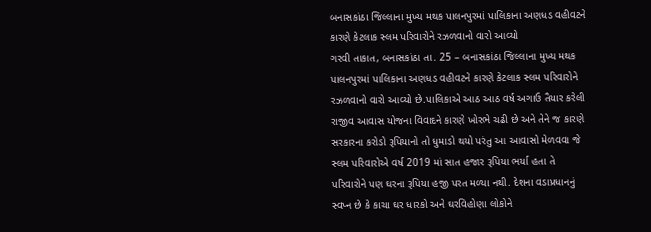બનાસકાંઠા જિલ્લાના મુખ્ય મથક પાલનપુરમાં પાલિકાના અણધડ વહીવટને કારણે કેટલાક સ્લમ પરિવારોને રઝળવાનો વારો આવ્યો
ગરવી તાકાત, બનાસકાંઠા તા. 25 – બનાસકાંઠા જિલ્લાના મુખ્ય મથક પાલનપુરમાં પાલિકાના અણધડ વહીવટને કારણે કેટલાક સ્લમ પરિવારોને રઝળવાનો વારો આવ્યો છે.પાલિકાએ આઠ આઠ વર્ષ અગાઉ તૈયાર કરેલી રાજીવ આવાસ યોજના વિવાદને કારણે ખોરભે ચઢી છે અને તેને જ કારણે સરકારના કરોડો રૂપિયાનો તો ધુમાડો થયો પરંતુ આ આવાસો મેળવવા જે સ્લમ પરિવારોએ વર્ષ 2019 માં સાત હજાર રૂપિયા ભર્યા હતા તે પરિવારોને પણ ઘરના રૂપિયા હજી પરત મળ્યા નથી. દેશના વડાપ્રધાનનું સ્વપ્ન છે કે કાચા ઘર ધારકો અને ઘરવિહોણા લોકોને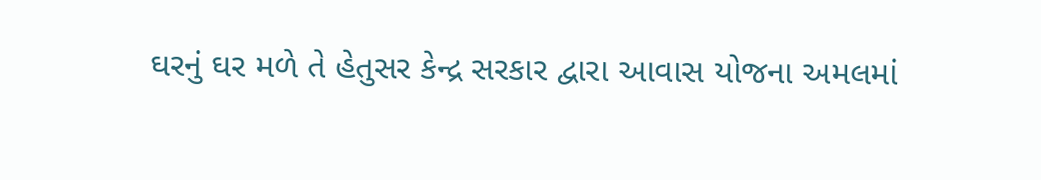ઘરનું ઘર મળે તે હેતુસર કેન્દ્ર સરકાર દ્વારા આવાસ યોજના અમલમાં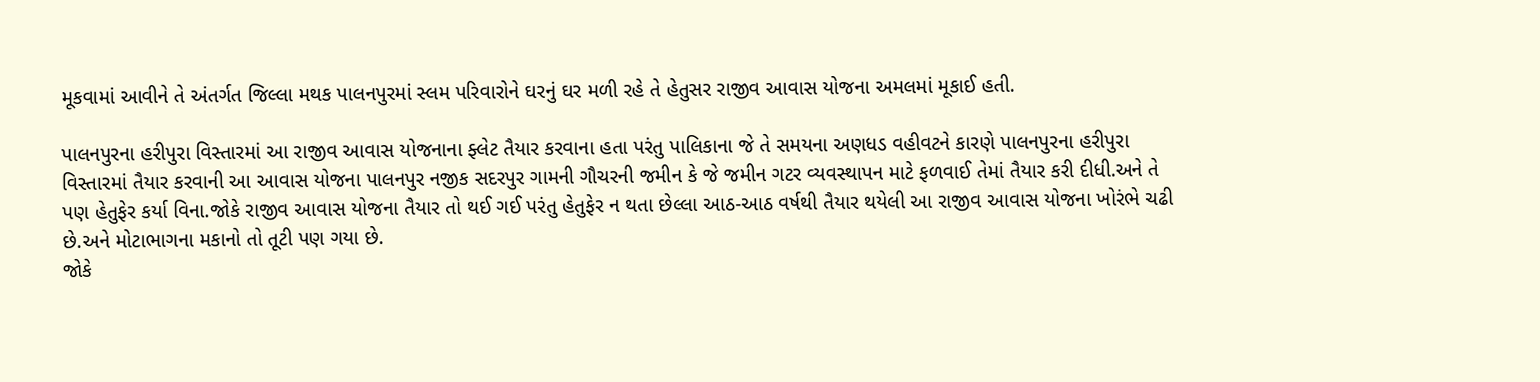મૂકવામાં આવીને તે અંતર્ગત જિલ્લા મથક પાલનપુરમાં સ્લમ પરિવારોને ઘરનું ઘર મળી રહે તે હેતુસર રાજીવ આવાસ યોજના અમલમાં મૂકાઈ હતી.

પાલનપુરના હરીપુરા વિસ્તારમાં આ રાજીવ આવાસ યોજનાના ફ્લેટ તૈયાર કરવાના હતા પરંતુ પાલિકાના જે તે સમયના અણધડ વહીવટને કારણે પાલનપુરના હરીપુરા વિસ્તારમાં તૈયાર કરવાની આ આવાસ યોજના પાલનપુર નજીક સદરપુર ગામની ગૌચરની જમીન કે જે જમીન ગટર વ્યવસ્થાપન માટે ફળવાઈ તેમાં તૈયાર કરી દીધી.અને તે પણ હેતુફેર કર્યા વિના.જોકે રાજીવ આવાસ યોજના તૈયાર તો થઈ ગઈ પરંતુ હેતુફેર ન થતા છેલ્લા આઠ-આઠ વર્ષથી તૈયાર થયેલી આ રાજીવ આવાસ યોજના ખોરંભે ચઢી છે.અને મોટાભાગના મકાનો તો તૂટી પણ ગયા છે.
જોકે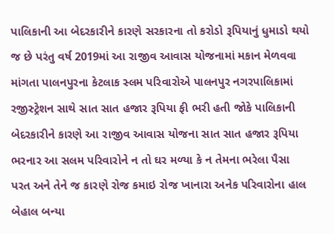પાલિકાની આ બેદરકારીને કારણે સરકારના તો કરોડો રૂપિયાનું ધુમાડો થયો જ છે પરંતુ વર્ષ 2019માં આ રાજીવ આવાસ યોજનામાં મકાન મેળવવા માંગતા પાલનપુરના કેટલાક સ્લમ પરિવારોએ પાલનપુર નગરપાલિકામાં રજીસ્ટ્રેશન સાથે સાત સાત હજાર રૂપિયા ફી ભરી હતી જોકે પાલિકાની બેદરકારીને કારણે આ રાજીવ આવાસ યોજના સાત સાત હજાર રૂપિયા ભરનાર આ સલમ પરિવારોને ન તો ઘર મળ્યા કે ન તેમના ભરેલા પૈસા પરત અને તેને જ કારણે રોજ કમાઇ રોજ ખાનારા અનેક પરિવારોના હાલ બેહાલ બન્યા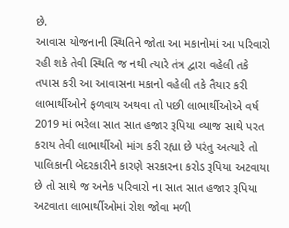છે.
આવાસ યોજનાની સ્થિતિને જોતા આ મકાનોમાં આ પરિવારો રહી શકે તેવી સ્થિતિ જ નથી ત્યારે તંત્ર દ્વારા વહેલી તકે તપાસ કરી આ આવાસના મકાનો વહેલી તકે તૈયાર કરી લાભાર્થીઓને ફળવાય અથવા તો પછી લાભાર્થીઓએ વર્ષ 2019 માં ભરેલા સાત સાત હજાર રૂપિયા વ્યાજ સાથે પરત કરાય તેવી લાભાર્થીઓ માંગ કરી રહ્યા છે પરંતુ અત્યારે તો પાલિકાની બેદરકારીને કારણે સરકારના કરોડ રૂપિયા અટવાયા છે તો સાથે જ અનેક પરિવારો ના સાત સાત હજાર રૂપિયા અટવાતા લાભાર્થીઓમાં રોશ જોવા મળી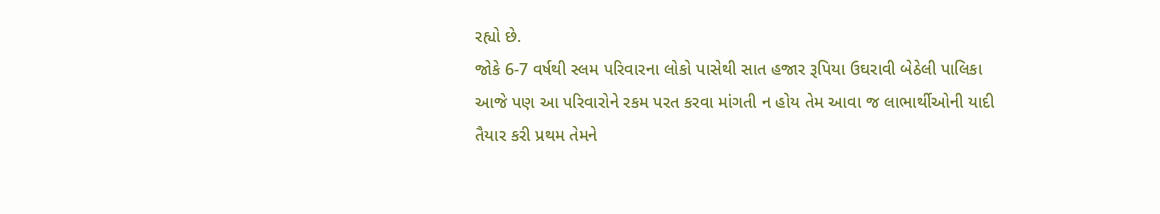રહ્યો છે.
જોકે 6-7 વર્ષથી સ્લમ પરિવારના લોકો પાસેથી સાત હજાર રૂપિયા ઉઘરાવી બેઠેલી પાલિકા આજે પણ આ પરિવારોને રકમ પરત કરવા માંગતી ન હોય તેમ આવા જ લાભાર્થીઓની યાદી તૈયાર કરી પ્રથમ તેમને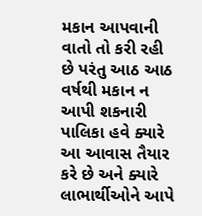મકાન આપવાની વાતો તો કરી રહી છે પરંતુ આઠ આઠ વર્ષથી મકાન ન આપી શકનારી પાલિકા હવે ક્યારે આ આવાસ તૈયાર કરે છે અને ક્યારે લાભાર્થીઓને આપે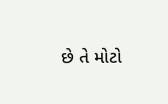છે તે મોટો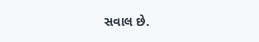સવાલ છે.